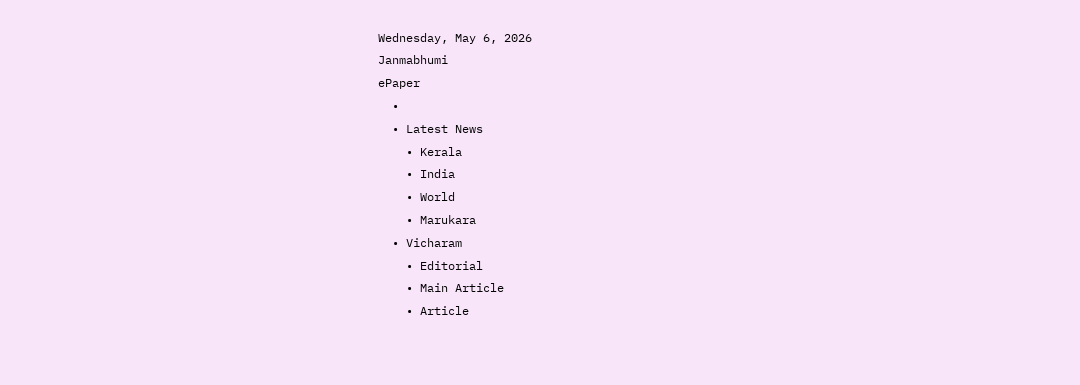Wednesday, May 6, 2026
Janmabhumi
ePaper
  •
  • Latest News
    • Kerala
    • India
    • World
    • Marukara
  • Vicharam
    • Editorial
    • Main Article
    • Article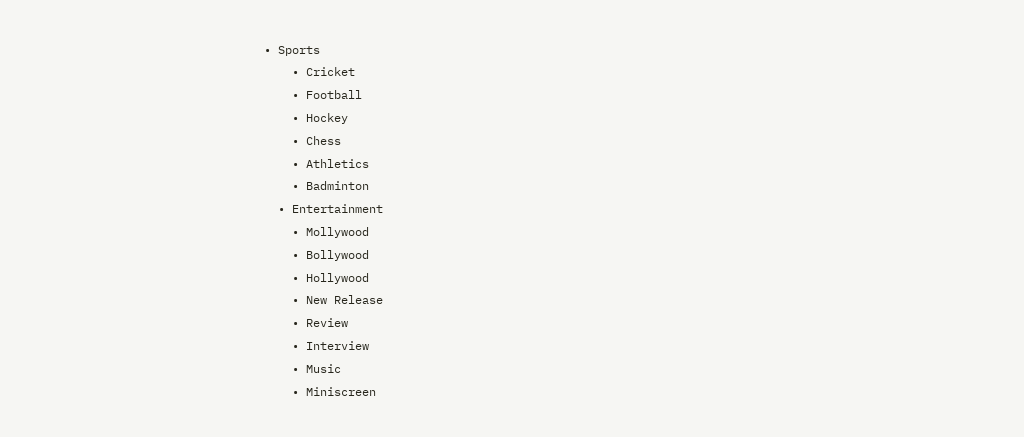• Sports
    • Cricket
    • Football
    • Hockey
    • Chess
    • Athletics
    • Badminton
  • Entertainment
    • Mollywood
    • Bollywood
    • Hollywood
    • New Release
    • Review
    • Interview
    • Music
    • Miniscreen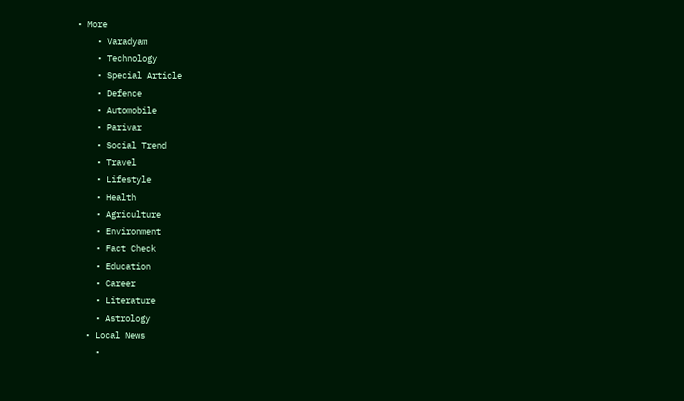• More
    • Varadyam
    • Technology
    • Special Article
    • Defence
    • Automobile
    • Parivar
    • Social Trend
    • Travel
    • Lifestyle
    • Health
    • Agriculture
    • Environment
    • Fact Check
    • Education
    • Career
    • Literature
    • Astrology
  • Local News
    •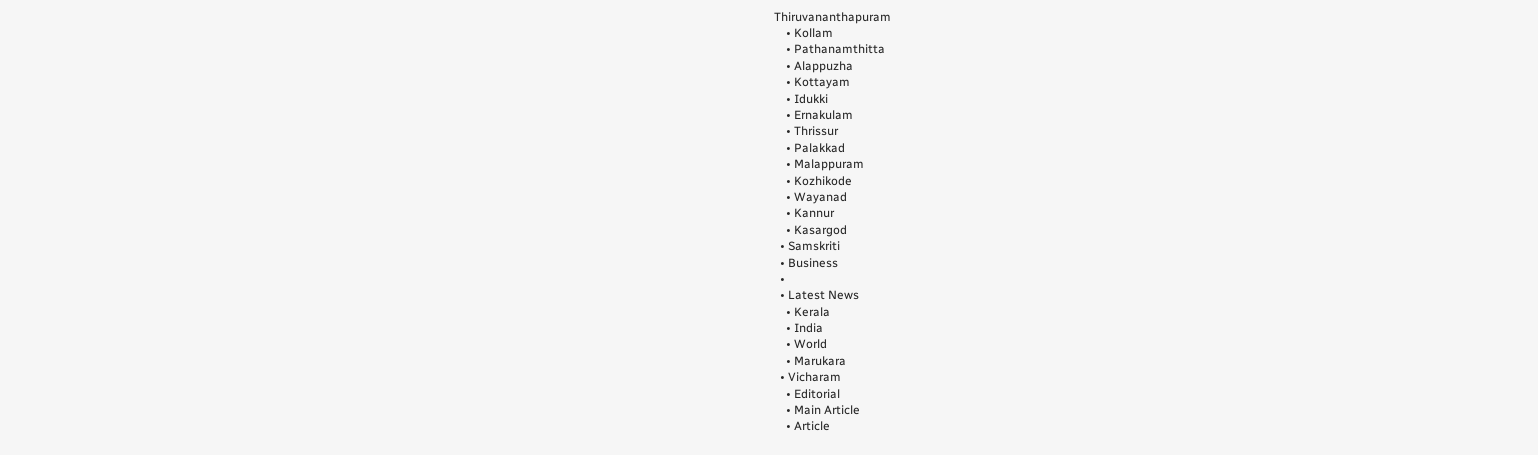Thiruvananthapuram
    • Kollam
    • Pathanamthitta
    • Alappuzha
    • Kottayam
    • Idukki
    • Ernakulam
    • Thrissur
    • Palakkad
    • Malappuram
    • Kozhikode
    • Wayanad
    • Kannur
    • Kasargod
  • Samskriti
  • Business
  •
  • Latest News
    • Kerala
    • India
    • World
    • Marukara
  • Vicharam
    • Editorial
    • Main Article
    • Article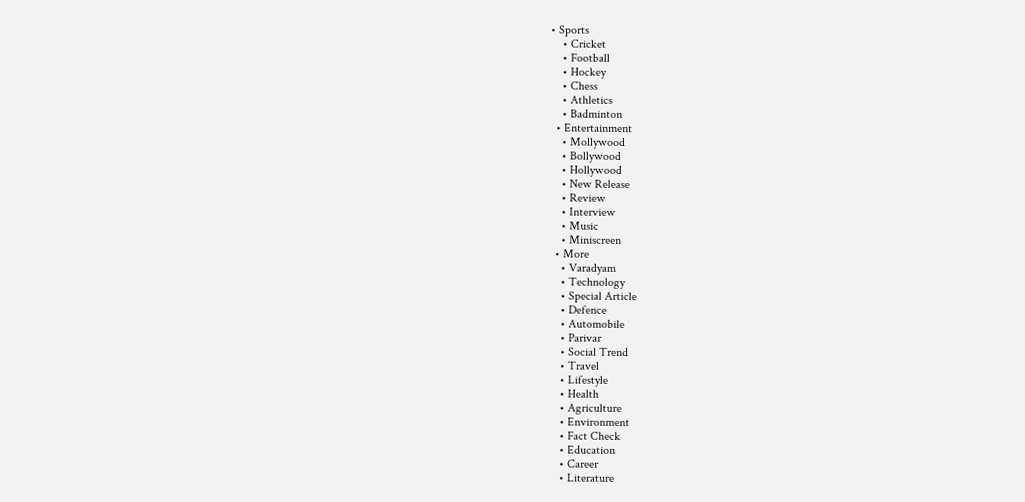• Sports
    • Cricket
    • Football
    • Hockey
    • Chess
    • Athletics
    • Badminton
  • Entertainment
    • Mollywood
    • Bollywood
    • Hollywood
    • New Release
    • Review
    • Interview
    • Music
    • Miniscreen
  • More
    • Varadyam
    • Technology
    • Special Article
    • Defence
    • Automobile
    • Parivar
    • Social Trend
    • Travel
    • Lifestyle
    • Health
    • Agriculture
    • Environment
    • Fact Check
    • Education
    • Career
    • Literature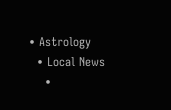• Astrology
  • Local News
    •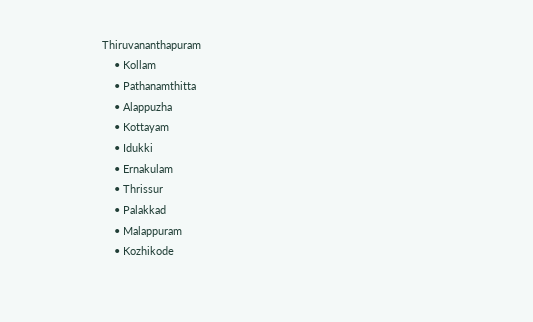Thiruvananthapuram
    • Kollam
    • Pathanamthitta
    • Alappuzha
    • Kottayam
    • Idukki
    • Ernakulam
    • Thrissur
    • Palakkad
    • Malappuram
    • Kozhikode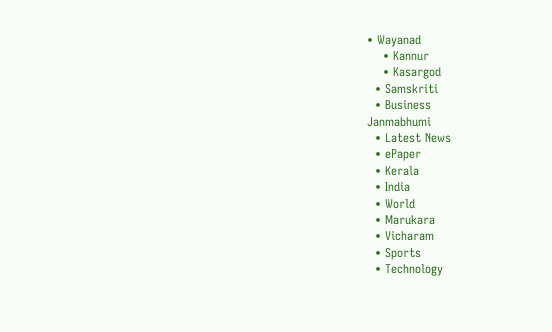• Wayanad
    • Kannur
    • Kasargod
  • Samskriti
  • Business
Janmabhumi
  • Latest News
  • ePaper
  • Kerala
  • India
  • World
  • Marukara
  • Vicharam
  • Sports
  • Technology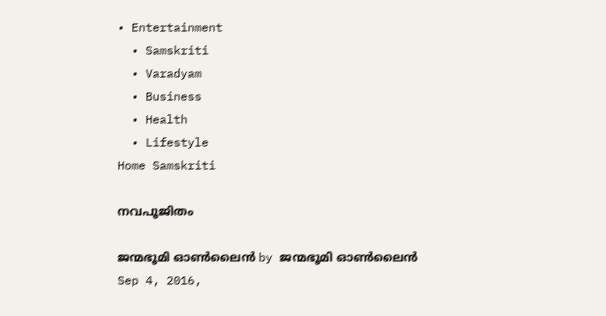• Entertainment
  • Samskriti
  • Varadyam
  • Business
  • Health
  • Lifestyle
Home Samskriti

നവപൂജിതം

ജന്മഭൂമി ഓണ്‍ലൈന്‍ by ജന്മഭൂമി ഓണ്‍ലൈന്‍
Sep 4, 2016,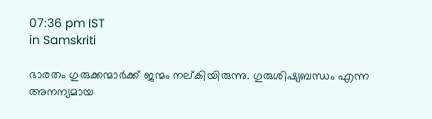07:36 pm IST
in Samskriti

ഭാരതം ഗുരുക്കന്മാര്‍ക്ക് ജന്മം നല്കിയിരുന്നു. ഗുരുശിഷ്യബന്ധം എന്ന അനന്യമായ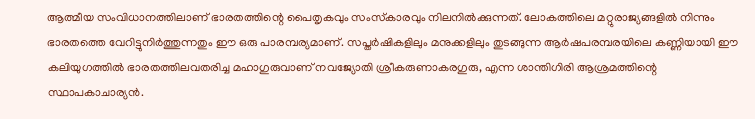ആത്മീയ സംവിധാനത്തിലാണ് ഭാരതത്തിന്റെ പൈതൃകവും സംസ്‌കാരവും നിലനില്‍ക്കുന്നത്. ലോകത്തിലെ മറ്റുരാജ്യങ്ങളില്‍ നിന്നും ഭാരതത്തെ വേറിട്ടുനിര്‍ത്തുന്നതും ഈ ഒരു പാരമ്പര്യമാണ്. സപ്തര്‍ഷികളിലും മനുക്കളിലും തുടങ്ങുന്ന ആര്‍ഷപരമ്പരയിലെ കണ്ണിയായി ഈ കലിയുഗത്തില്‍ ഭാരതത്തിലവതരിച്ച മഹാഗുരുവാണ് നവജ്യോതി ശ്രീകരുണാകരഗുരു, എന്ന ശാന്തിഗിരി ആശ്രമത്തിന്റെ സ്ഥാപകാചാര്യന്‍.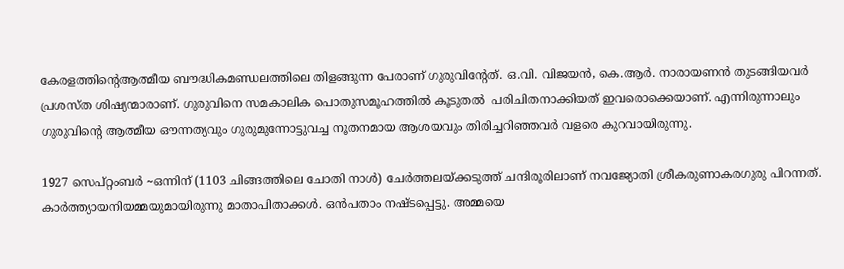കേരളത്തിന്റെആത്മീയ ബൗദ്ധികമണ്ഡലത്തിലെ തിളങ്ങുന്ന പേരാണ് ഗുരുവിന്റേത്. ഒ.വി. വിജയന്‍, കെ.ആര്‍. നാരായണന്‍ തുടങ്ങിയവര്‍ പ്രശസ്ത ശിഷ്യന്മാരാണ്. ഗുരുവിനെ സമകാലിക പൊതുസമൂഹത്തില്‍ കൂടുതല്‍  പരിചിതനാക്കിയത് ഇവരൊക്കെയാണ്. എന്നിരുന്നാലും ഗുരുവിന്റെ ആത്മീയ ഔന്നത്യവും ഗുരുമുന്നോട്ടുവച്ച നൂതനമായ ആശയവും തിരിച്ചറിഞ്ഞവര്‍ വളരെ കുറവായിരുന്നു.

1927 സെപ്റ്റംബര്‍ ~ഒന്നിന് (1103 ചിങ്ങത്തിലെ ചോതി നാള്‍) ചേര്‍ത്തലയ്‌ക്കടുത്ത് ചന്ദിരൂരിലാണ് നവജ്യോതി ശ്രീകരുണാകരഗുരു പിറന്നത്. കാര്‍ത്ത്യായനിയമ്മയുമായിരുന്നു മാതാപിതാക്കള്‍. ഒന്‍പതാം നഷ്ടപ്പെട്ടു. അമ്മയെ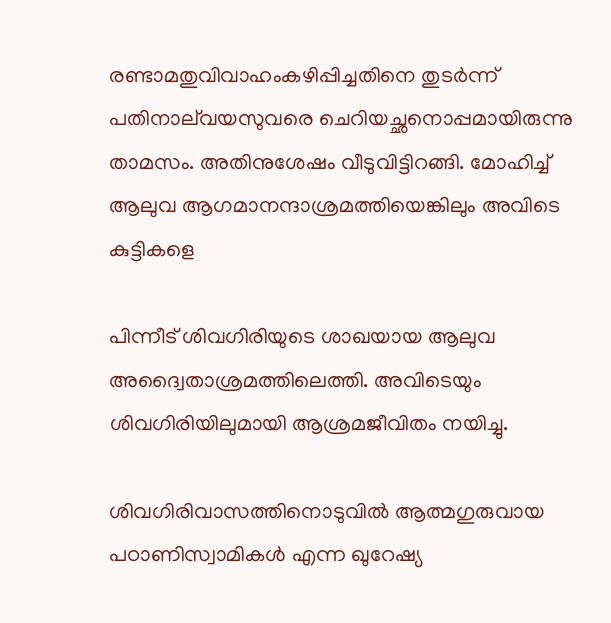രണ്ടാമതുവിവാഹംകഴിപ്പിച്ചതിനെ തുടര്‍ന്ന് പതിനാല്‌വയസുവരെ ചെറിയച്ഛനൊപ്പമായിരുന്നു താമസം. അതിനുശേഷം വീടുവിട്ടിറങ്ങി. മോഹിച്ച് ആലുവ ആഗമാനന്ദാശ്രമത്തിയെങ്കിലും അവിടെ കുട്ടികളെ

പിന്നീട് ശിവഗിരിയുടെ ശാഖയായ ആലുവ അദ്വൈതാശ്രമത്തിലെത്തി. അവിടെയും ശിവഗിരിയിലുമായി ആശ്രമജീവിതം നയിച്ചു.

ശിവഗിരിവാസത്തിനൊടുവില്‍ ആത്മഗുരുവായ പഠാണിസ്വാമികള്‍ എന്ന ഖുറേഷ്യ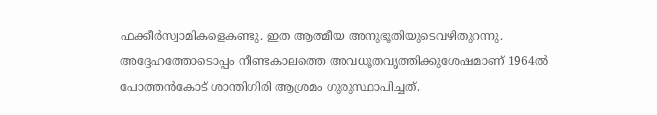ഫക്കീര്‍സ്വാമികളെകണ്ടു. ഇത ആത്മീയ അനുഭൂതിയുടെവഴിതുറന്നു. അദ്ദേഹത്തോടൊപ്പം നീണ്ടകാലത്തെ അവധൂതവൃത്തിക്കുശേഷമാണ് 1964ല്‍ പോത്തന്‍കോട് ശാന്തിഗിരി ആശ്രമം ഗുരുസ്ഥാപിച്ചത്.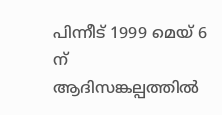പിന്നീട് 1999 മെയ് 6 ന് ആദിസങ്കല്പത്തില്‍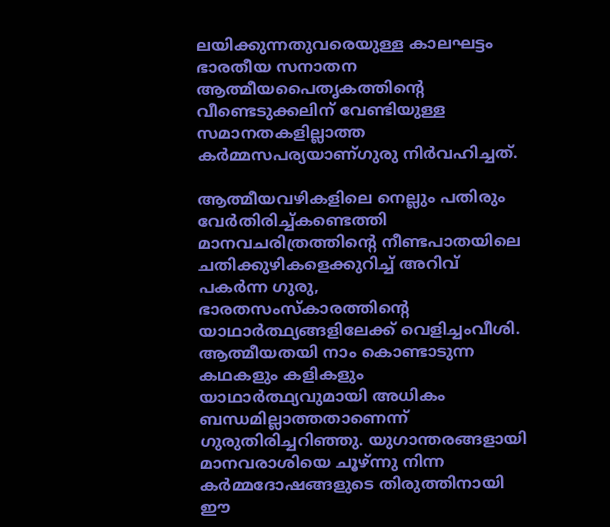ലയിക്കുന്നതുവരെയുള്ള കാലഘട്ടം ഭാരതീയ സനാതന ആത്മീയപൈതൃകത്തിന്റെ വീണ്ടെടുക്കലിന് വേണ്ടിയുള്ള സമാനതകളില്ലാത്ത കര്‍മ്മസപര്യയാണ്ഗുരു നിര്‍വഹിച്ചത്.

ആത്മീയവഴികളിലെ നെല്ലും പതിരും വേര്‍തിരിച്ച്കണ്ടെത്തി മാനവചരിത്രത്തിന്റെ നീണ്ടപാതയിലെ ചതിക്കുഴികളെക്കുറിച്ച് അറിവ് പകര്‍ന്ന ഗുരു, ഭാരതസംസ്‌കാരത്തിന്റെ യാഥാര്‍ത്ഥ്യങ്ങളിലേക്ക് വെളിച്ചംവീശി. ആത്മീയതയി നാം കൊണ്ടാടുന്ന കഥകളും കളികളും യാഥാര്‍ത്ഥ്യവുമായി അധികം ബന്ധമില്ലാത്തതാണെന്ന് ഗുരുതിരിച്ചറിഞ്ഞു. യുഗാന്തരങ്ങളായി മാനവരാശിയെ ചൂഴ്ന്നു നിന്ന കര്‍മ്മദോഷങ്ങളുടെ തിരുത്തിനായി ഈ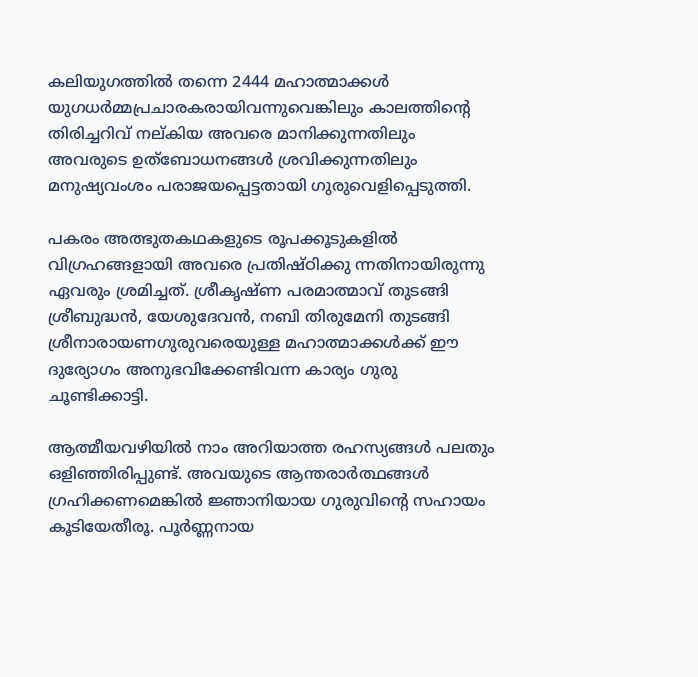കലിയുഗത്തില്‍ തന്നെ 2444 മഹാത്മാക്കള്‍ യുഗധര്‍മ്മപ്രചാരകരായിവന്നുവെങ്കിലും കാലത്തിന്റെ തിരിച്ചറിവ് നല്കിയ അവരെ മാനിക്കുന്നതിലും അവരുടെ ഉത്‌ബോധനങ്ങള്‍ ശ്രവിക്കുന്നതിലും മനുഷ്യവംശം പരാജയപ്പെട്ടതായി ഗുരുവെളിപ്പെടുത്തി.

പകരം അത്ഭുതകഥകളുടെ രൂപക്കൂടുകളില്‍ വിഗ്രഹങ്ങളായി അവരെ പ്രതിഷ്ഠിക്കു ന്നതിനായിരുന്നു ഏവരും ശ്രമിച്ചത്. ശ്രീകൃഷ്ണ പരമാത്മാവ് തുടങ്ങി ശ്രീബുദ്ധന്‍, യേശുദേവന്‍, നബി തിരുമേനി തുടങ്ങി ശ്രീനാരായണഗുരുവരെയുള്ള മഹാത്മാക്കള്‍ക്ക് ഈ ദുര്യോഗം അനുഭവിക്കേണ്ടിവന്ന കാര്യം ഗുരു ചൂണ്ടിക്കാട്ടി.

ആത്മീയവഴിയില്‍ നാം അറിയാത്ത രഹസ്യങ്ങള്‍ പലതും ഒളിഞ്ഞിരിപ്പുണ്ട്. അവയുടെ ആന്തരാര്‍ത്ഥങ്ങള്‍ ഗ്രഹിക്കണമെങ്കില്‍ ജ്ഞാനിയായ ഗുരുവിന്റെ സഹായം കൂടിയേതീരൂ. പൂര്‍ണ്ണനായ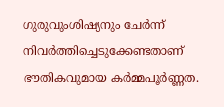ഗുരുവുംശിഷ്യനും ചേര്‍ന്ന് നിവര്‍ത്തിച്ചെടുക്കേണ്ടതാണ് ഭൗതികവുമായ കര്‍മ്മപൂര്‍ണ്ണത.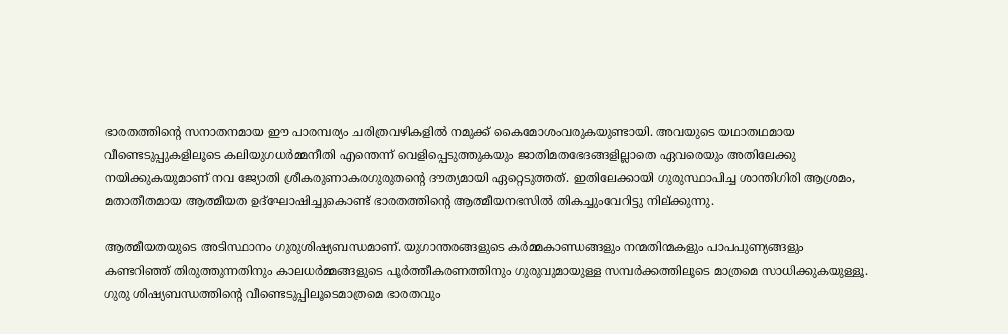ഭാരതത്തിന്റെ സനാതനമായ ഈ പാരമ്പര്യം ചരിത്രവഴികളില്‍ നമുക്ക് കൈമോശംവരുകയുണ്ടായി. അവയുടെ യഥാതഥമായ വീണ്ടെടുപ്പുകളിലൂടെ കലിയുഗധര്‍മ്മനീതി എന്തെന്ന് വെളിപ്പെടുത്തുകയും ജാതിമതഭേദങ്ങളില്ലാതെ ഏവരെയും അതിലേക്കു നയിക്കുകയുമാണ് നവ ജ്യോതി ശ്രീകരുണാകരഗുരുതന്റെ ദൗത്യമായി ഏറ്റെടുത്തത്. ഇതിലേക്കായി ഗുരുസ്ഥാപിച്ച ശാന്തിഗിരി ആശ്രമം, മതാതീതമായ ആത്മീയത ഉദ്‌ഘോഷിച്ചുകൊണ്ട് ഭാരതത്തിന്റെ ആത്മീയനഭസില്‍ തികച്ചുംവേറിട്ടു നില്ക്കുന്നു.

ആത്മീയതയുടെ അടിസ്ഥാനം ഗുരുശിഷ്യബന്ധമാണ്. യുഗാന്തരങ്ങളുടെ കര്‍മ്മകാണ്ഡങ്ങളും നന്മതിന്മകളും പാപപുണ്യങ്ങളും കണ്ടറിഞ്ഞ് തിരുത്തുന്നതിനും കാലധര്‍മ്മങ്ങളുടെ പൂര്‍ത്തീകരണത്തിനും ഗുരുവുമായുള്ള സമ്പര്‍ക്കത്തിലൂടെ മാത്രമെ സാധിക്കുകയുള്ളൂ. ഗുരു ശിഷ്യബന്ധത്തിന്റെ വീണ്ടെടുപ്പിലൂടെമാത്രമെ ഭാരതവും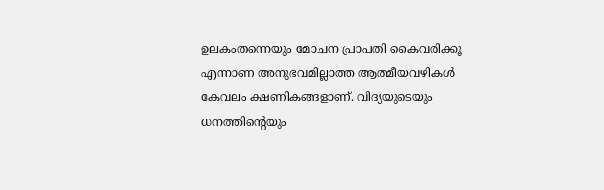ഉലകംതന്നെയും മോചന പ്രാപതി കൈവരിക്കൂ എന്നാണ അനുഭവമില്ലാത്ത ആത്മീയവഴികള്‍ കേവലം ക്ഷണികങ്ങളാണ്. വിദ്യയുടെയും ധനത്തിന്റെയും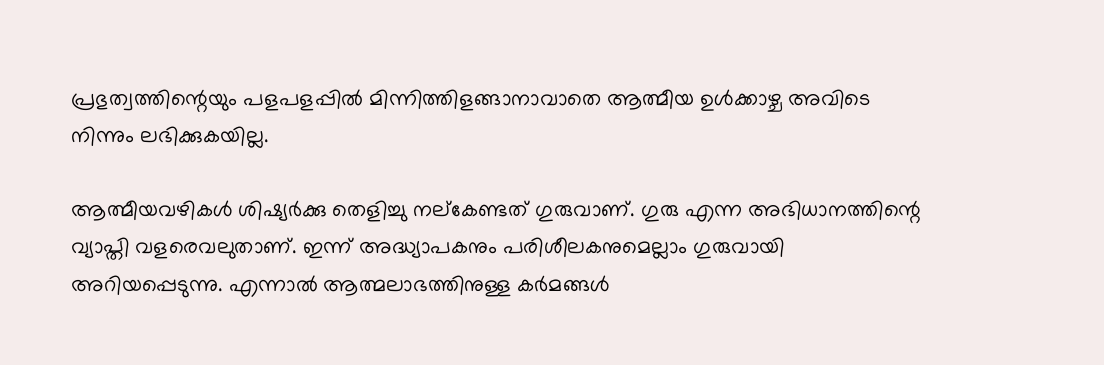പ്രഭുത്വത്തിന്റെയും പളപളപ്പില്‍ മിന്നിത്തിളങ്ങാനാവാതെ ആത്മീയ ഉള്‍ക്കാഴ്ച അവിടെ നിന്നും ലഭിക്കുകയില്ല.

ആത്മീയവഴികള്‍ ശിഷ്യര്‍ക്കു തെളിച്ചു നല്‌കേണ്ടത് ഗുരുവാണ്. ഗുരു എന്ന അഭിധാനത്തിന്റെ വ്യാപ്തി വളരെവലുതാണ്. ഇന്ന് അദ്ധ്യാപകനും പരിശീലകനുമെല്ലാം ഗുരുവായി അറിയപ്പെടുന്നു. എന്നാല്‍ ആത്മലാഭത്തിനുള്ള കര്‍മങ്ങള്‍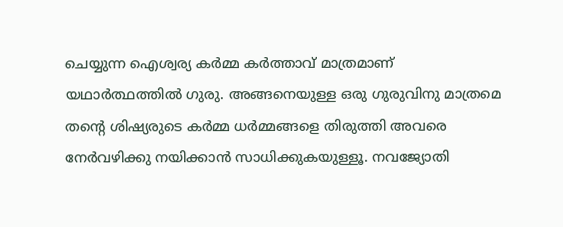ചെയ്യുന്ന ഐശ്വര്യ കര്‍മ്മ കര്‍ത്താവ് മാത്രമാണ് യഥാര്‍ത്ഥത്തില്‍ ഗുരു. അങ്ങനെയുള്ള ഒരു ഗുരുവിനു മാത്രമെ തന്റെ ശിഷ്യരുടെ കര്‍മ്മ ധര്‍മ്മങ്ങളെ തിരുത്തി അവരെ നേര്‍വഴിക്കു നയിക്കാന്‍ സാധിക്കുകയുള്ളൂ. നവജ്യോതി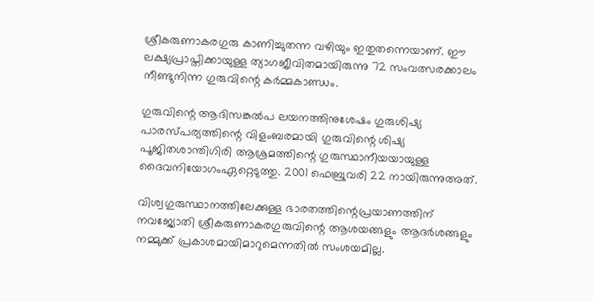ശ്രീകരുണാകരഗുരു കാണിച്ചുതന്ന വഴിയും ഇതുതന്നെയാണ്. ഈ ലക്ഷ്യപ്രാപ്തിക്കായുള്ള ത്യാഗജീവിതമായിരുന്നു 72 സംവത്സരക്കാലം നീണ്ടുനിന്ന ഗുരുവിന്റെ കര്‍മ്മകാണ്ഡം.

ഗുരുവിന്റെ ആദിസങ്കല്‍പ ലയനത്തിനുശേഷം ഗുരുശിഷ്യ പാരസ്പര്യത്തിന്റെ വിളംബരമായി ഗുരുവിന്റെ ശിഷ്യ പൂജിതശാന്തിഗിരി ആശ്രമത്തിന്റെ ഗുരുസ്ഥാനീയയായുള്ള ദൈവനിയോഗംഏറ്റെടുത്തു. 2001 ഫെബ്രുവരി 22 നായിരുന്നുഅത്.

വിശ്വഗുരുസ്ഥാനത്തിലേക്കുള്ള ഭാരതത്തിന്റെപ്രയാണത്തിന് നവജ്യോതി ശ്രീകരുണാകരഗുരുവിന്റെ ആശയങ്ങളും ആദര്‍ശങ്ങളും നമ്മുക്ക് പ്രകാശമായിമാറുമെന്നതില്‍ സംശയമില്ല.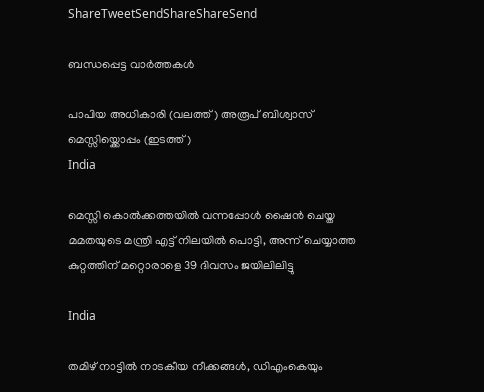ShareTweetSendShareShareSend

ബന്ധപ്പെട്ട വാര്‍ത്തകള്‍

പാപിയ അധികാരി (വലത്ത്) അരൂപ് ബിശ്വാസ് മെസ്സിയ്ക്കൊപ്പം (ഇടത്ത്)
India

മെസ്സി കൊല്‍ക്കത്തയില്‍ വന്നപ്പോള്‍ ഷൈന്‍ ചെയ്ത മമതയുടെ മന്ത്രി എട്ട് നിലയില്‍ പൊട്ടി, അന്ന് ചെയ്യാത്ത കുറ്റത്തിന് മറ്റൊരാളെ 39 ദിവസം ജയിലിലിട്ടു

India

തമിഴ് നാട്ടില്‍ നാടകീയ നീക്കങ്ങള്‍, ഡിഎംകെയും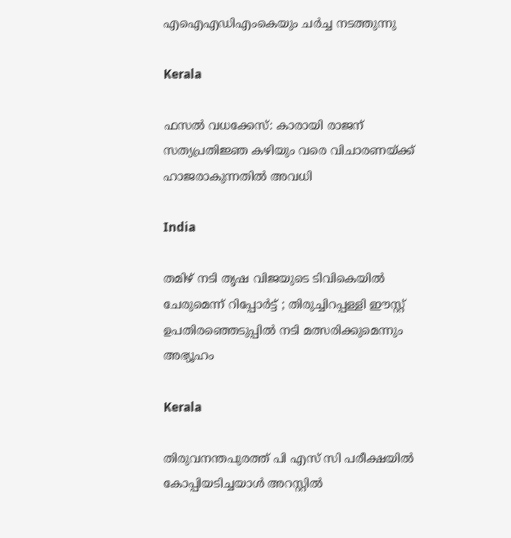എഐഎഡിഎംകെയും ചര്‍ച്ച നടത്തുന്നു

Kerala

ഫസല്‍ വധക്കേസ്: കാരായി രാജന് സത്യപ്രതിജ്ഞ കഴിയും വരെ വിചാരണയ്‌ക്ക് ഹാജരാകുന്നതില്‍ അവധി

India

തമിഴ് നടി തൃഷ വിജയുടെ ടിവികെയിൽ ചേരുമെന്ന് റിപ്പോർട്ട് ; തിരുച്ചിറപ്പള്ളി ഈസ്റ്റ് ഉപതിരഞ്ഞെടുപ്പിൽ നടി മത്സരിക്കുമെന്നും അഭ്യൂഹം

Kerala

തിരുവനന്തപുരത്ത് പി എസ് സി പരീക്ഷയില്‍ കോപ്പിയടിച്ചയാള്‍ അറസ്റ്റില്‍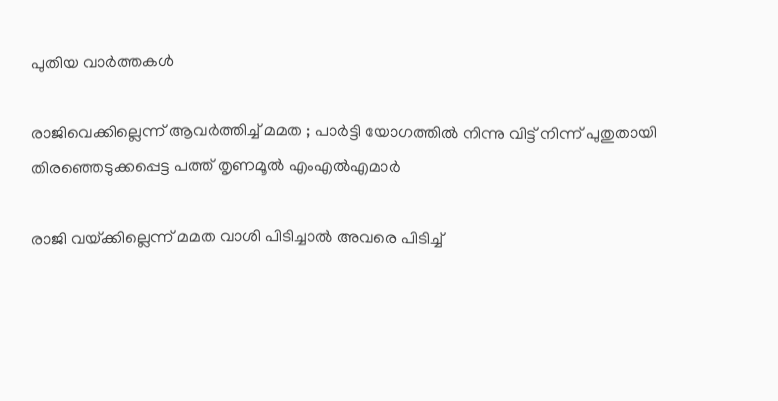പുതിയ വാര്‍ത്തകള്‍

രാജിവെക്കില്ലെന്ന് ആവർത്തിച്ച് മമത ; പാർട്ടി യോഗത്തിൽ നിന്നു വിട്ട് നിന്ന് പുതുതായി തിരഞ്ഞെടുക്കപ്പെട്ട പത്ത് തൃണമൂൽ എംഎൽഎമാർ

രാജി വയ്‌ക്കില്ലെന്ന് മമത വാശി പിടിച്ചാൽ അവരെ പിടിച്ച്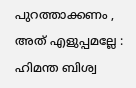പുറത്താക്കണം , അത് എളുപ്പമല്ലേ : ഹിമന്ത ബിശ്വ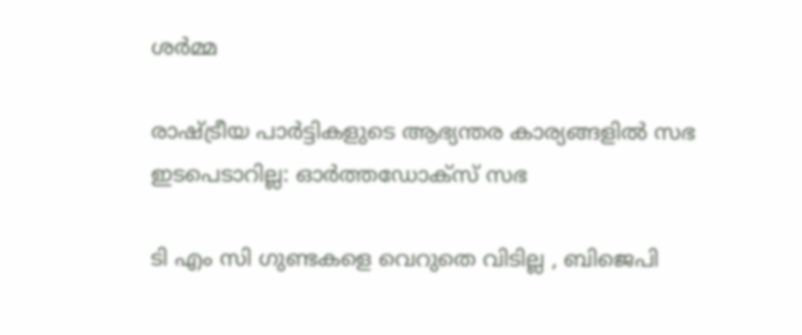ശർമ്മ

രാഷ്‌ട്രീയ പാര്‍ട്ടികളുടെ ആഭ്യന്തര കാര്യങ്ങളില്‍ സഭ ഇടപെടാറില്ല: ഓര്‍ത്തഡോക്സ് സഭ

ടി എം സി ഗുണ്ടകളെ വെറുതെ വിടില്ല , ബിജെപി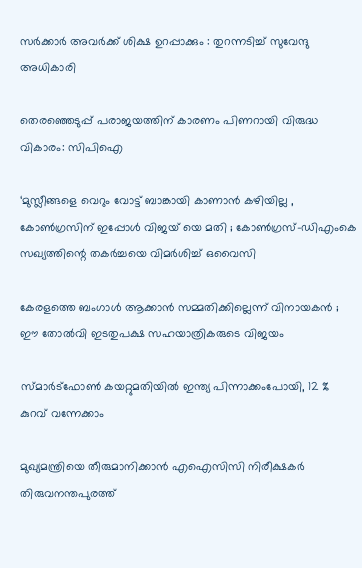സർക്കാർ അവർക്ക് ശിക്ഷ ഉറപ്പാക്കും : തുറന്നടിച്ച് സുവേന്ദു അധികാരി

തെരഞ്ഞെടുപ്പ് പരാജയത്തിന് കാരണം പിണറായി വിരുദ്ധ വികാരം: സിപിഐ

‘മുസ്ലീങ്ങളെ വെറും വോട്ട് ബാങ്കായി കാണാൻ കഴിയില്ല , കോൺഗ്രസിന് ഇപ്പോൾ വിജയ് യെ മതി ; കോൺഗ്രസ്-ഡിഎംകെ സഖ്യത്തിന്റെ തകർച്ചയെ വിമർശിച്ച് ഒവൈസി

കേരളത്തെ ബംഗാൾ ആക്കാൻ സമ്മതിക്കില്ലെന്ന് വിനായകൻ ; ഈ തോൽവി ഇടതുപക്ഷ സഹയാത്രികരുടെ വിജയം

സ്മാർട്‌ഫോൺ കയറ്റുമതിയിൽ ഇന്ത്യ പിന്നാക്കംപോയി, 12 % കുറവ് വന്നേക്കാം

മുഖ്യമന്ത്രിയെ തീരുമാനിക്കാന്‍ എഐസിസി നിരീക്ഷകര്‍ തിരുവനന്തപുരത്ത്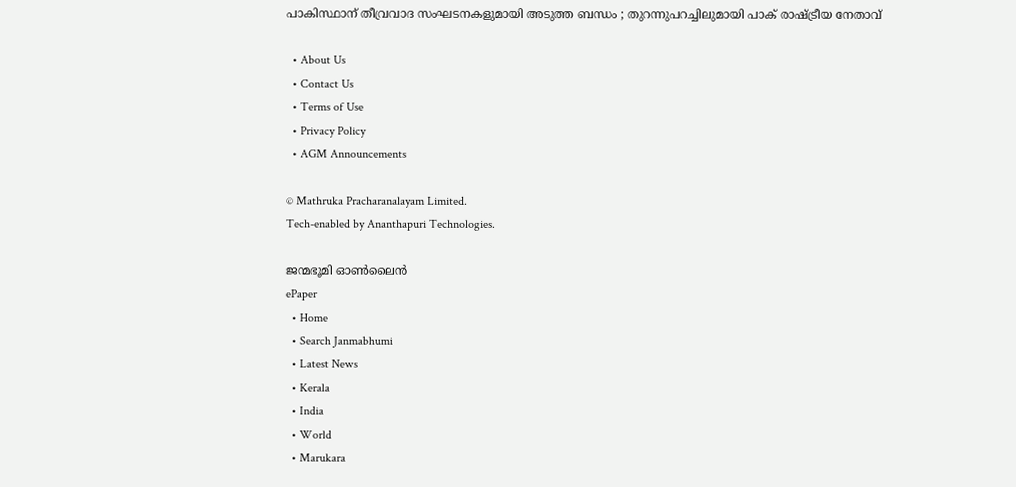പാകിസ്ഥാന് തീവ്രവാദ സംഘടനകളുമായി അടുത്ത ബന്ധം ; തുറന്നുപറച്ചിലുമായി പാക് രാഷ്‌ട്രീയ നേതാവ്

  • About Us
  • Contact Us
  • Terms of Use
  • Privacy Policy
  • AGM Announcements

© Mathruka Pracharanalayam Limited.
Tech-enabled by Ananthapuri Technologies.

ജന്മഭൂമി ഓണ്‍ലൈന്‍
ePaper
  • Home
  • Search Janmabhumi
  • Latest News
  • Kerala
  • India
  • World
  • Marukara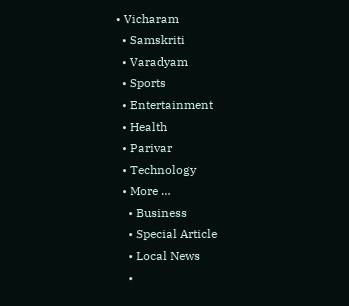• Vicharam
  • Samskriti
  • Varadyam
  • Sports
  • Entertainment
  • Health
  • Parivar
  • Technology
  • More …
    • Business
    • Special Article
    • Local News
    •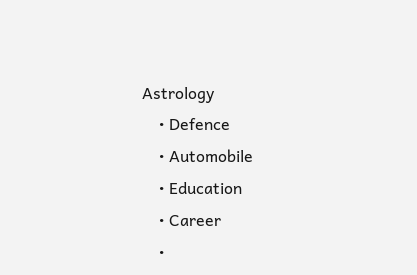Astrology
    • Defence
    • Automobile
    • Education
    • Career
    •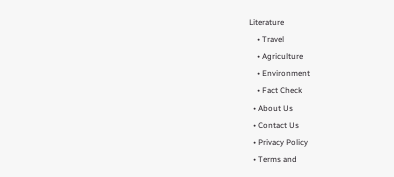Literature
    • Travel
    • Agriculture
    • Environment
    • Fact Check
  • About Us
  • Contact Us
  • Privacy Policy
  • Terms and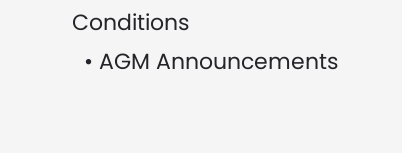Conditions
  • AGM Announcements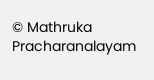© Mathruka Pracharanalayam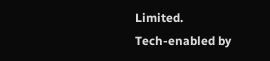Limited.
Tech-enabled by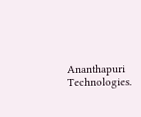Ananthapuri Technologies.